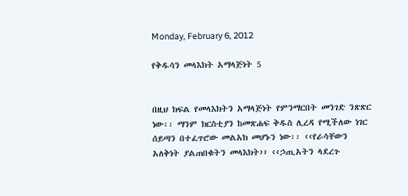Monday, February 6, 2012

የቅዱሳን መላእክት አማላጅነት 5


በዚህ ክፍል የመላእክትን አማላጅነት የምንማርበት መንገድ ንጽጽር ነው፡፡ ማንም ክርስቲያን ከመጽሐፍ ቅዱስ ሊረዳ የሚችለው ነገር ሰይጣን በተፈጥሮው መልአክ መሆኑን ነው፡፡ ‹‹የራሳቸውን አለቅነት ያልጠበቁትን መላእክት›› ‹‹ኃጢአትን ላደረጉ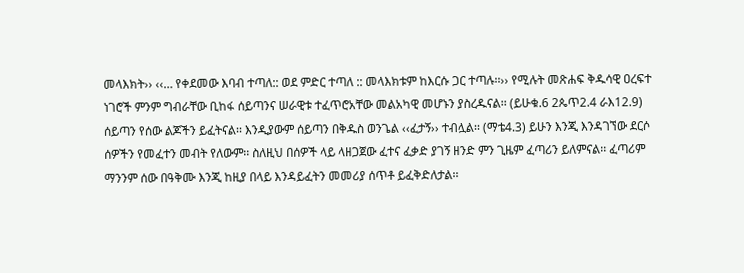መላእክት›› ‹‹… የቀደመው እባብ ተጣለ:: ወደ ምድር ተጣለ :: መላእክቱም ከእርሱ ጋር ተጣሉ፡፡›› የሚሉት መጽሐፍ ቅዱሳዊ ዐረፍተ ነገሮች ምንም ግብራቸው ቢከፋ ሰይጣንና ሠራዊቱ ተፈጥሮአቸው መልአካዊ መሆኑን ያስረዱናል፡፡ (ይሁቁ.6 2ጴጥ2.4 ራእ12.9)
ሰይጣን የሰው ልጆችን ይፈትናል፡፡ እንዲያውም ሰይጣን በቅዱስ ወንጌል ‹‹ፈታኝ›› ተብሏል፡፡ (ማቴ4.3) ይሁን እንጂ እንዳገኘው ደርሶ ሰዎችን የመፈተን መብት የለውም፡፡ ስለዚህ በሰዎች ላይ ላዘጋጀው ፈተና ፈቃድ ያገኝ ዘንድ ምን ጊዜም ፈጣሪን ይለምናል፡፡ ፈጣሪም ማንንም ሰው በዓቅሙ እንጂ ከዚያ በላይ እንዳይፈትን መመሪያ ሰጥቶ ይፈቅድለታል፡፡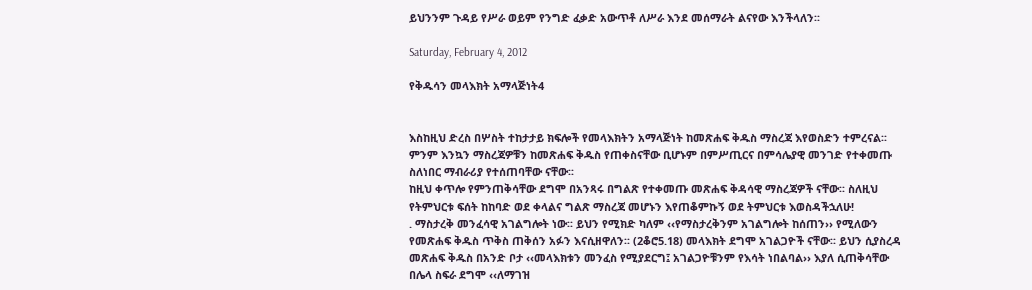ይህንንም ጉዳይ የሥራ ወይም የንግድ ፈቃድ አውጥቶ ለሥራ እንደ መሰማራት ልናየው እንችላለን፡፡

Saturday, February 4, 2012

የቅዱሳን መላእክት አማላጅነት4


እስከዚህ ድረስ በሦስት ተከታታይ ክፍሎች የመላእክትን አማላጅነት ከመጽሐፍ ቅዱስ ማስረጃ እየወስድን ተምረናል፡፡ ምንም እንኳን ማስረጃዎቹን ከመጽሐፍ ቅዱስ የጠቀስናቸው ቢሆኑም በምሥጢርና በምሳሌያዊ መንገድ የተቀመጡ ስለነበር ማብራሪያ የተሰጠባቸው ናቸው፡፡
ከዚህ ቀጥሎ የምንጠቅሳቸው ደግሞ በአንጻሩ በግልጽ የተቀመጡ መጽሐፍ ቅዳሳዊ ማስረጃዎች ናቸው፡፡ ስለዚህ የትምህርቱ ፍሰት ከከባድ ወደ ቀላልና ግልጽ ማስረጃ መሆኑን እየጠቆምኩኝ ወደ ትምህርቱ እወስዳችኋለሁ!
. ማስታረቅ መንፈሳዊ አገልግሎት ነው፡፡ ይህን የሚክድ ካለም ‹‹የማስታረቅንም አገልግሎት ከሰጠን›› የሚለውን የመጽሐፍ ቅዱስ ጥቅስ ጠቅሰን አፉን እናሲዘዋለን፡፡ (2ቆሮ5.18) መላእክት ደግሞ አገልጋዮች ናቸው፡፡ ይህን ሲያስረዳ መጽሐፍ ቅዱስ በአንድ ቦታ ‹‹መላእክቱን መንፈስ የሚያደርግ፤ አገልጋዮቹንም የእሳት ነበልባል›› እያለ ሲጠቅሳቸው በሌላ ስፍራ ደግሞ ‹‹ለማገዝ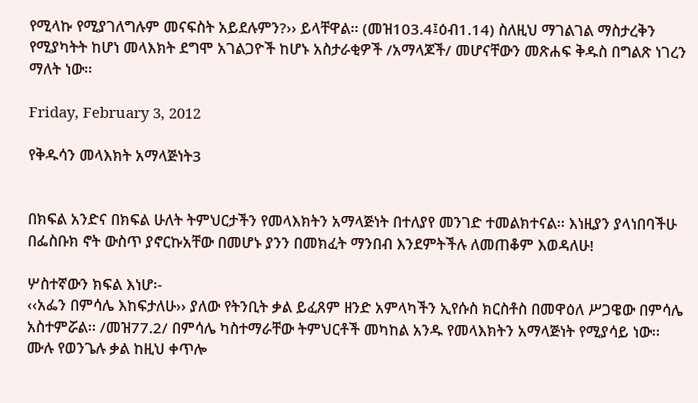የሚላኩ የሚያገለግሉም መናፍስት አይደሉምን?›› ይላቸዋል፡፡ (መዝ103.4፤ዕብ1.14) ስለዚህ ማገልገል ማስታረቅን የሚያካትት ከሆነ መላእክት ደግሞ አገልጋዮች ከሆኑ አስታራቂዎች /አማላጆች/ መሆናቸውን መጽሐፍ ቅዱስ በግልጽ ነገረን ማለት ነው፡፡

Friday, February 3, 2012

የቅዱሳን መላእክት አማላጅነት3


በክፍል አንድና በክፍል ሁለት ትምህርታችን የመላእክትን አማላጅነት በተለያየ መንገድ ተመልክተናል፡፡ እነዚያን ያላነበባችሁ በፌስቡክ ኖት ውስጥ ያኖርኩአቸው በመሆኑ ያንን በመክፈት ማንበብ እንደምትችሉ ለመጠቆም እወዳለሁ!

ሦስተኛውን ክፍል እነሆ፡-
‹‹አፌን በምሳሌ እከፍታለሁ›› ያለው የትንቢት ቃል ይፈጸም ዘንድ አምላካችን ኢየሱስ ክርስቶስ በመዋዕለ ሥጋዌው በምሳሌ አስተምሯል፡፡ /መዝ77.2/ በምሳሌ ካስተማራቸው ትምህርቶች መካከል አንዱ የመላእክትን አማላጅነት የሚያሳይ ነው፡፡ ሙሉ የወንጌሉ ቃል ከዚህ ቀጥሎ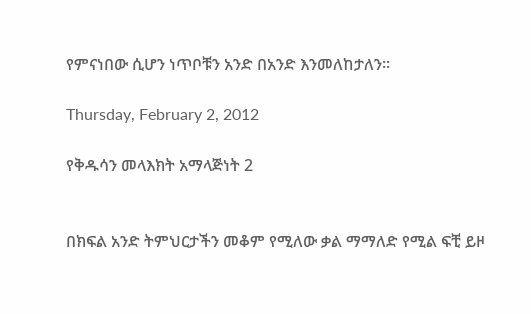የምናነበው ሲሆን ነጥቦቹን አንድ በአንድ እንመለከታለን፡፡

Thursday, February 2, 2012

የቅዱሳን መላእክት አማላጅነት 2


በክፍል አንድ ትምህርታችን መቆም የሚለው ቃል ማማለድ የሚል ፍቺ ይዞ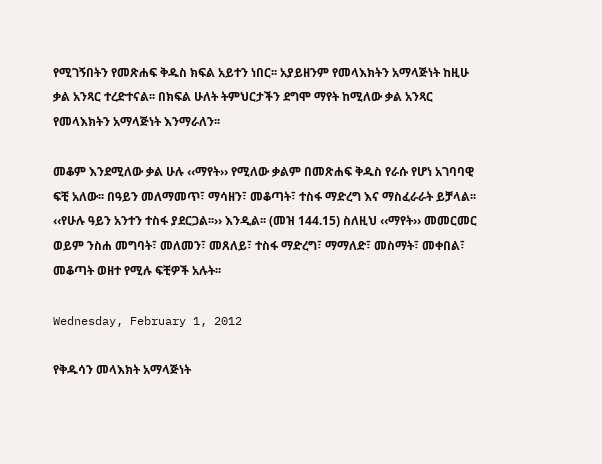የሚገኝበትን የመጽሐፍ ቅዱስ ክፍል አይተን ነበር፡፡ አያይዘንም የመላእክትን አማላጅነት ከዚሁ ቃል አንጻር ተረድተናል፡፡ በክፍል ሁለት ትምህርታችን ደግሞ ማየት ከሚለው ቃል አንጻር የመላእክትን አማላጅነት እንማራለን፡፡

መቆም እንደሚለው ቃል ሁሉ ‹‹ማየት›› የሚለው ቃልም በመጽሐፍ ቅዱስ የራሱ የሆነ አገባባዊ ፍቺ አለው፡፡ በዓይን መለማመጥ፣ ማሳዘን፣ መቆጣት፣ ተስፋ ማድረግ እና ማስፈራራት ይቻላል፡፡ ‹‹የሁሉ ዓይን አንተን ተስፋ ያደርጋል፡፡›› እንዲል፡፡ (መዝ 144.15) ስለዚህ ‹‹ማየት›› መመርመር ወይም ንስሐ መግባት፣ መለመን፣ መጸለይ፣ ተስፋ ማድረግ፣ ማማለድ፣ መስማት፣ መቀበል፣ መቆጣት ወዘተ የሚሉ ፍቺዎች አሉት፡፡

Wednesday, February 1, 2012

የቅዱሳን መላእክት አማላጅነት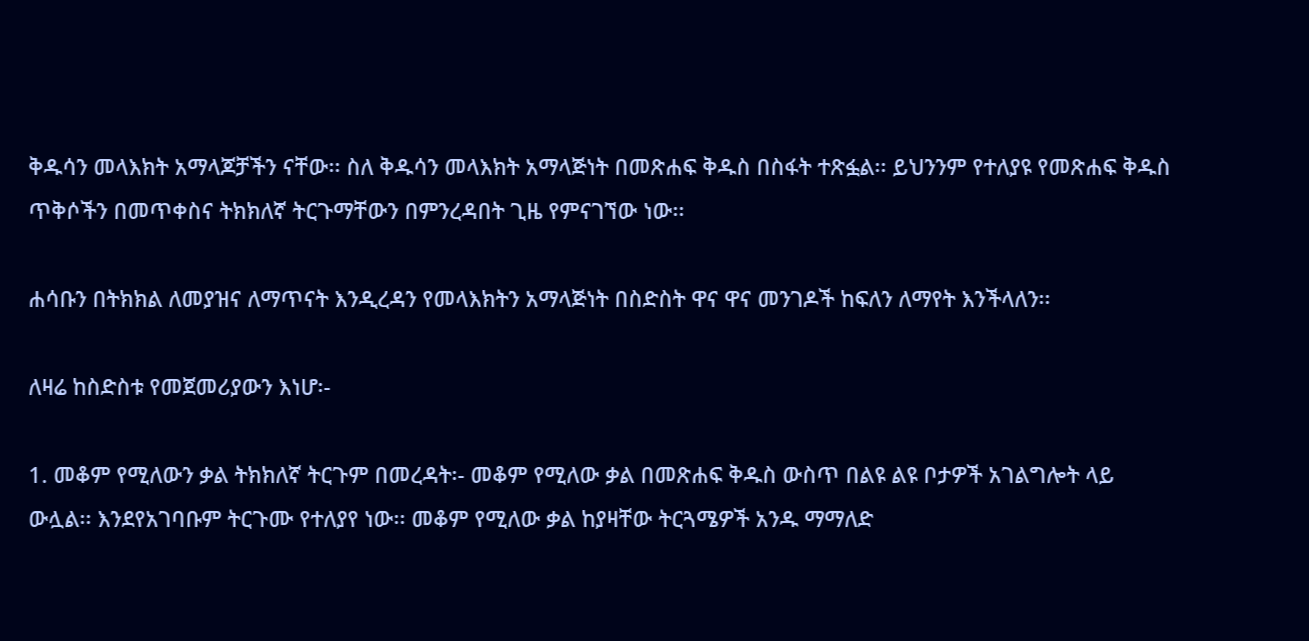ቅዱሳን መላእክት አማላጆቻችን ናቸው፡፡ ስለ ቅዱሳን መላእክት አማላጅነት በመጽሐፍ ቅዱስ በስፋት ተጽፏል፡፡ ይህንንም የተለያዩ የመጽሐፍ ቅዱስ ጥቅሶችን በመጥቀስና ትክክለኛ ትርጉማቸውን በምንረዳበት ጊዜ የምናገኘው ነው፡፡

ሐሳቡን በትክክል ለመያዝና ለማጥናት እንዲረዳን የመላእክትን አማላጅነት በስድስት ዋና ዋና መንገዶች ከፍለን ለማየት እንችላለን፡፡

ለዛሬ ከስድስቱ የመጀመሪያውን እነሆ፡-

1. መቆም የሚለውን ቃል ትክክለኛ ትርጉም በመረዳት፡- መቆም የሚለው ቃል በመጽሐፍ ቅዱስ ውስጥ በልዩ ልዩ ቦታዎች አገልግሎት ላይ ውሏል፡፡ እንደየአገባቡም ትርጉሙ የተለያየ ነው፡፡ መቆም የሚለው ቃል ከያዛቸው ትርጓሜዎች አንዱ ማማለድ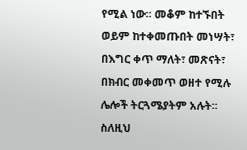የሚል ነው፡፡ መቆም ከተኙበት ወይም ከተቀመጡበት መነሣት፣ በእግር ቀጥ ማለት፣ መጽናት፣ በክብር መቀመጥ ወዘተ የሚሉ ሌሎች ትርጓሜያትም አሉት፡፡ ስለዚህ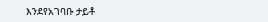እንደየአገባቡ ታይቶ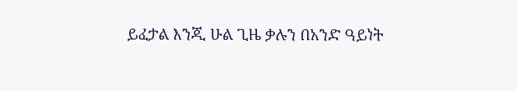ይፈታል እንጂ ሁል ጊዜ ቃሉን በአንድ ዓይነት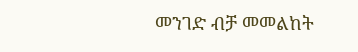መንገድ ብቻ መመልከት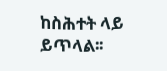ከስሕተት ላይ ይጥላል፡፡